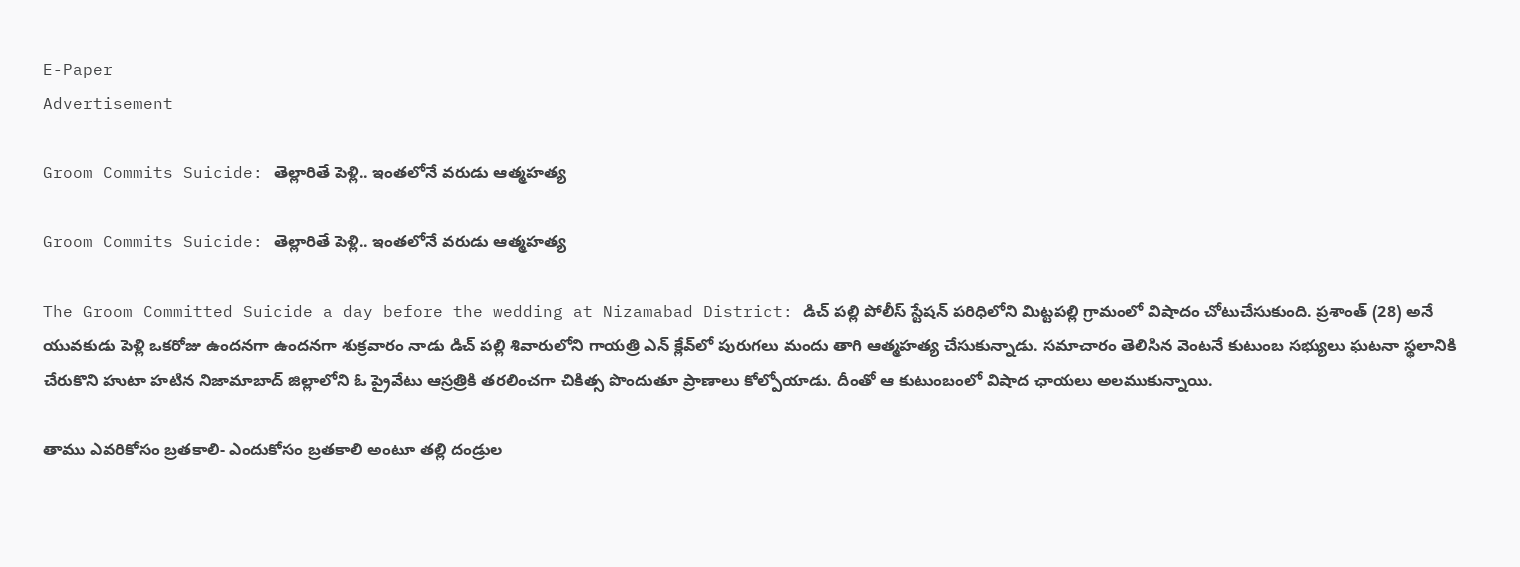E-Paper
Advertisement

Groom Commits Suicide: తెల్లారితే పెళ్లి.. ఇంతలోనే వరుడు ఆత్మహత్య

Groom Commits Suicide: తెల్లారితే పెళ్లి.. ఇంతలోనే వరుడు ఆత్మహత్య

The Groom Committed Suicide a day before the wedding at Nizamabad District: డిచ్ పల్లి పోలీస్ స్టేషన్ పరిధిలోని మిట్టపల్లి గ్రామంలో విషాదం చోటుచేసుకుంది. ప్రశాంత్ (28) అనే యువకుడు పెళ్లి ఒకరోజు ఉందనగా ఉందనగా శుక్రవారం నాడు డిచ్ పల్లి శివారులోని గాయత్రి ఎన్ క్లేవ్‌లో పురుగలు మందు తాగి ఆత్మహత్య చేసుకున్నాడు. సమాచారం తెలిసిన వెంటనే కుటుంబ సభ్యులు ఘటనా స్థలానికి చేరుకొని హుటా హటిన నిజామాబాద్ జిల్లాలోని ఓ ప్రైవేటు ఆస్రత్రికి తరలించగా చికిత్స పొందుతూ ప్రాణాలు కోల్పోయాడు. దీంతో ఆ కుటుంబంలో విషాద ఛాయలు అలముకున్నాయి.

తాము ఎవరికోసం బ్రతకాలి- ఎందుకోసం బ్రతకాలి అంటూ తల్లి దండ్రుల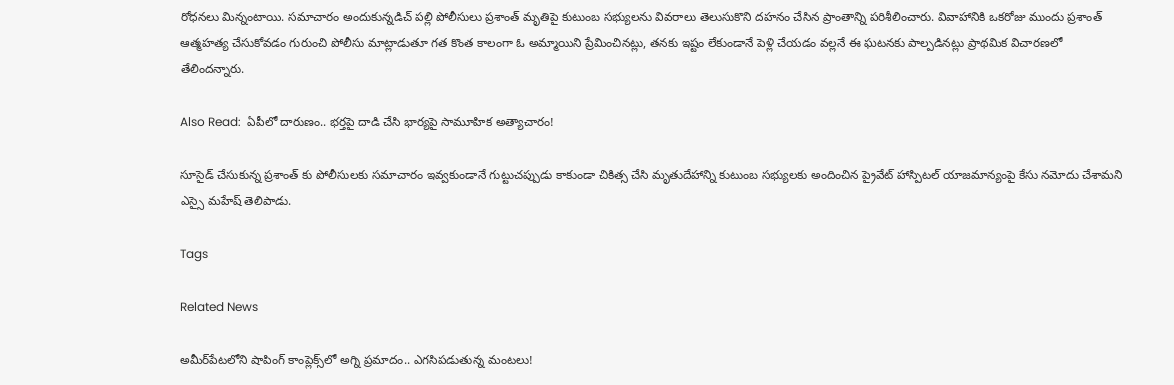రోధనలు మిన్నంటాయి. సమాచారం అందుకున్నడిచ్ పల్లి పోలీసులు ప్రశాంత్ మృతిపై కుటుంబ సభ్యులను వివరాలు తెలుసుకొని దహనం చేసిన ప్రాంతాన్ని పరిశీలించారు. వివాహానికి ఒకరోజు ముందు ప్రశాంత్ ఆత్మహత్య చేసుకోవడం గురుంచి పోలీసు మాట్లాడుతూ గత కొంత కాలంగా ఓ అమ్మాయిని ప్రేమించినట్లు, తనకు ఇష్టం లేకుండానే పెళ్లి చేయడం వల్లనే ఈ ఘటనకు పాల్పడినట్లు ప్రాథమిక విచారణలో తేలిందన్నారు.

Also Read:  ఏపీలో దారుణం.. భర్తపై దాడి చేసి భార్యపై సామూహిక అత్యాచారం!

సూసైడ్ చేసుకున్న ప్రశాంత్ కు పోలీసులకు సమాచారం ఇవ్వకుండానే గుట్టుచప్పుడు కాకుండా చికిత్స చేసి మృతుదేహాన్ని కుటుంబ సభ్యులకు అందించిన ప్రైవేట్ హాస్పిటల్ యాజమాన్యంపై కేసు నమోదు చేశామని ఎస్సై మహేష్ తెలిపాడు.

Tags

Related News

అమీర్‌పేటలోని షాపింగ్ కాంప్లెక్స్‌లో అగ్ని ప్రమాదం.. ఎగసిపడుతున్న మంటలు!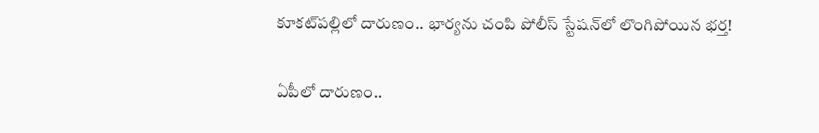కూకట్‌పల్లిలో దారుణం.. భార్యను చంపి పోలీస్ స్టేషన్‌లో లొంగిపోయిన భర్త!

ఏపీలో దారుణం..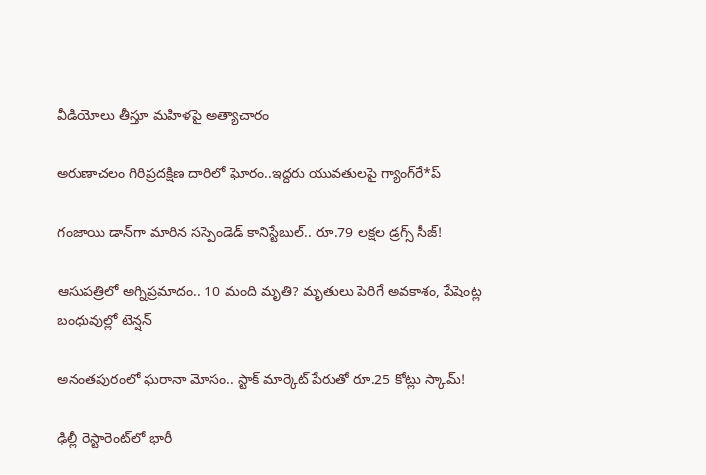వీడియోలు తీస్తూ మ‌హిళ‌పై అత్యాచారం

అరుణాచలం గిరిప్రదక్షిణ దారిలో ఘోరం..ఇద్దరు యువతులపై గ్యాంగ్‌రే*ప్

గంజాయి డాన్‌గా మారిన సస్పెండెడ్ కానిస్టేబుల్.. రూ.79 లక్షల డ్రగ్స్ సీజ్!

ఆసుపత్రిలో అగ్నిప్రమాదం.. 10 మంది మృతి? మృతులు పెరిగే అవకాశం, పేషెంట్ల బంధువుల్లో టెన్షన్

అనంతపురంలో ఘరానా మోసం.. స్టాక్ మార్కెట్ పేరుతో రూ.25 కోట్లు స్కామ్!

ఢిల్లీ రెస్టారెంట్‌లో భారీ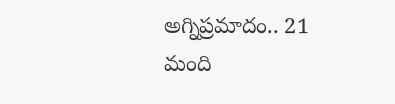అగ్నిప్రమాదం.. 21 మంది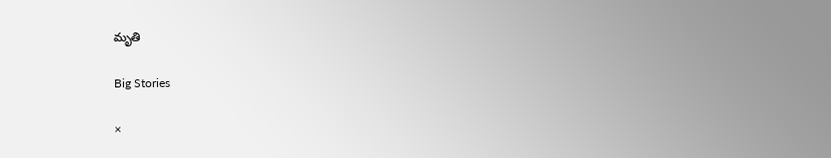మృతి

Big Stories

×